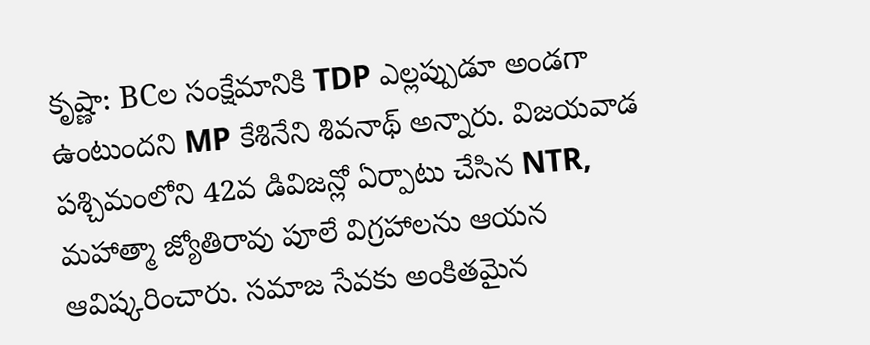కృష్ణా: BCల సంక్షేమానికి TDP ఎల్లప్పుడూ అండగా ఉంటుందని MP కేశినేని శివనాథ్ అన్నారు. విజయవాడ పశ్చిమంలోని 42వ డివిజన్లో ఏర్పాటు చేసిన NTR, మహాత్మా జ్యోతిరావు పూలే విగ్రహాలను ఆయన ఆవిష్కరించారు. సమాజ సేవకు అంకితమైన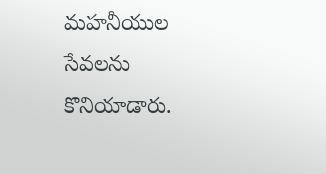మహనీయుల సేవలను కొనియాడారు.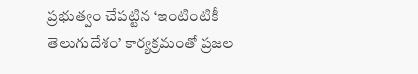ప్రభుత్వం చేపట్టిన ‘ఇంటింటికీ తెలుగుదేశం’ కార్యక్రమంతో ప్రజల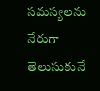సమస్యలను నేరుగా తెలుసుకునే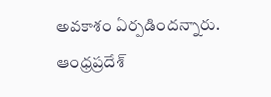అవకాశం ఏర్పడిందన్నారు.
ఆంధ్రప్రదేశ్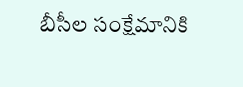బీసీల సంక్షేమానికి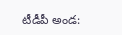టీడీపీ అండ: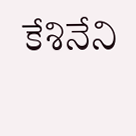కేశినేని